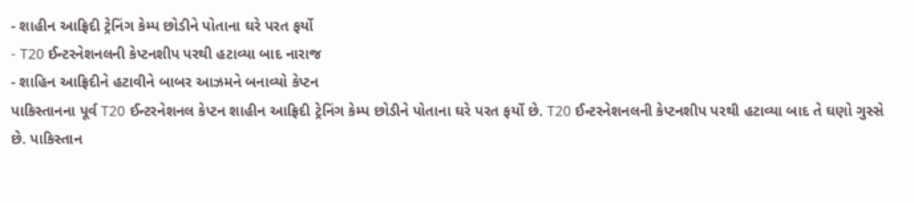- શાહીન આફ્રિદી ટ્રેનિંગ કેમ્પ છોડીને પોતાના ઘરે પરત ફર્યો
- T20 ઈન્ટરનેશનલની કેપ્ટનશીપ પરથી હટાવ્યા બાદ નારાજ
- શાહિન આફ્રિદીને હટાવીને બાબર આઝમને બનાવ્યો કેપ્ટન
પાકિસ્તાનના પૂર્વ T20 ઈન્ટરનેશનલ કેપ્ટન શાહીન આફ્રિદી ટ્રેનિંગ કેમ્પ છોડીને પોતાના ઘરે પરત ફર્યો છે. T20 ઈન્ટરનેશનલની કેપ્ટનશીપ પરથી હટાવ્યા બાદ તે ઘણો ગુસ્સે છે. પાકિસ્તાન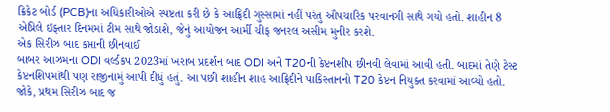ક્રિકેટ બોર્ડ (PCB)ના અધિકારીઓએ સ્પષ્ટતા કરી છે કે આફ્રિદી ગુસ્સામાં નહીં પરંતુ ઔપચારિક પરવાનગી સાથે ગયો હતો. શાહીન 8 એપ્રિલે ઇફ્તાર દિનમમાં ટીમ સાથે જોડાશે, જેનું આયોજન આર્મી ચીફ જનરલ અસીમ મુનીર કરશે.
એક સિરીઝ બાદ કપ્તાની છીનવાઈ
બાબર આઝમના ODI વર્લ્ડકપ 2023માં ખરાબ પ્રદર્શન બાદ ODI અને T20ની કેપ્ટનશીપ છીનવી લેવામાં આવી હતી. બાદમાં તેણે ટેસ્ટ કેપ્ટનશિપમાંથી પણ રાજીનામું આપી દીધું હતું. આ પછી શાહીન શાહ આફ્રિદીને પાકિસ્તાનનો T20 કેપ્ટન નિયુક્ત કરવામાં આવ્યો હતો. જોકે, પ્રથમ સિરીઝ બાદ જ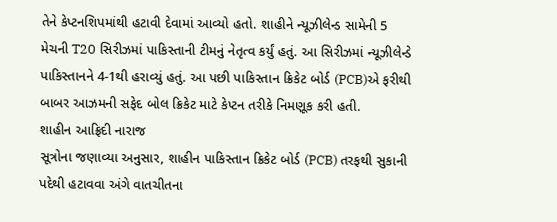તેને કેપ્ટનશિપમાંથી હટાવી દેવામાં આવ્યો હતો. શાહીને ન્યૂઝીલેન્ડ સામેની 5 મેચની T20 સિરીઝમાં પાકિસ્તાની ટીમનું નેતૃત્વ કર્યું હતું. આ સિરીઝમાં ન્યૂઝીલેન્ડે પાકિસ્તાનને 4-1થી હરાવ્યું હતું. આ પછી પાકિસ્તાન ક્રિકેટ બોર્ડ (PCB)એ ફરીથી બાબર આઝમની સફેદ બોલ ક્રિકેટ માટે કેપ્ટન તરીકે નિમણૂક કરી હતી.
શાહીન આફ્રિદી નારાજ
સૂત્રોના જણાવ્યા અનુસાર, શાહીન પાકિસ્તાન ક્રિકેટ બોર્ડ (PCB) તરફથી સુકાની પદેથી હટાવવા અંગે વાતચીતના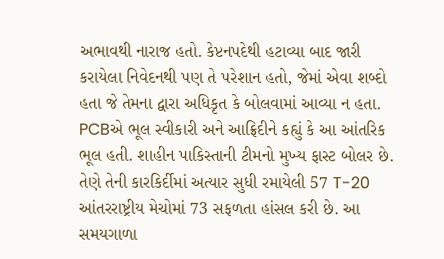અભાવથી નારાજ હતો. કેપ્ટનપદેથી હટાવ્યા બાદ જારી કરાયેલા નિવેદનથી પણ તે પરેશાન હતો, જેમાં એવા શબ્દો હતા જે તેમના દ્વારા અધિકૃત કે બોલવામાં આવ્યા ન હતા. PCBએ ભૂલ સ્વીકારી અને આફ્રિદીને કહ્યું કે આ આંતરિક ભૂલ હતી. શાહીન પાકિસ્તાની ટીમનો મુખ્ય ફાસ્ટ બોલર છે. તેણે તેની કારકિર્દીમાં અત્યાર સુધી રમાયેલી 57 T-20 આંતરરાષ્ટ્રીય મેચોમાં 73 સફળતા હાંસલ કરી છે. આ સમયગાળા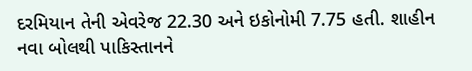દરમિયાન તેની એવરેજ 22.30 અને ઇકોનોમી 7.75 હતી. શાહીન નવા બોલથી પાકિસ્તાનને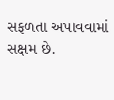સફળતા અપાવવામાં સક્ષમ છે.